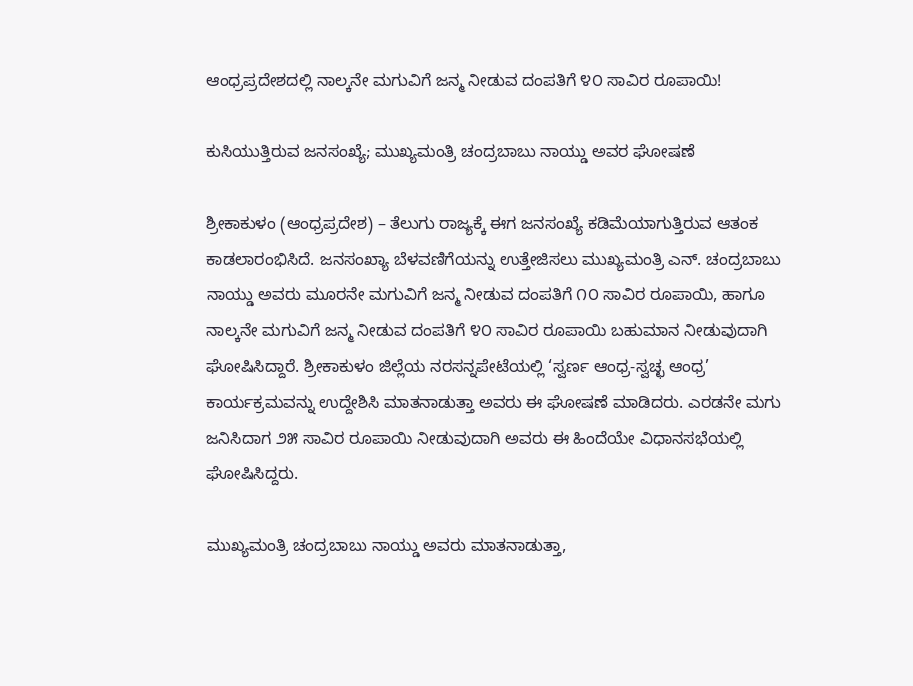ಆಂಧ್ರಪ್ರದೇಶದಲ್ಲಿ ನಾಲ್ಕನೇ ಮಗುವಿಗೆ ಜನ್ಮ ನೀಡುವ ದಂಪತಿಗೆ ೪೦ ಸಾವಿರ ರೂಪಾಯಿ!

ಕುಸಿಯುತ್ತಿರುವ ಜನಸಂಖ್ಯೆ; ಮುಖ್ಯಮಂತ್ರಿ ಚಂದ್ರಬಾಬು ನಾಯ್ಡು ಅವರ ಘೋಷಣೆ

ಶ್ರೀಕಾಕುಳಂ (ಆಂಧ್ರಪ್ರದೇಶ) – ತೆಲುಗು ರಾಜ್ಯಕ್ಕೆ ಈಗ ಜನಸಂಖ್ಯೆ ಕಡಿಮೆಯಾಗುತ್ತಿರುವ ಆತಂಕ ಕಾಡಲಾರಂಭಿಸಿದೆ. ಜನಸಂಖ್ಯಾ ಬೆಳವಣಿಗೆಯನ್ನು ಉತ್ತೇಜಿಸಲು ಮುಖ್ಯಮಂತ್ರಿ ಎನ್. ಚಂದ್ರಬಾಬು ನಾಯ್ಡು ಅವರು ಮೂರನೇ ಮಗುವಿಗೆ ಜನ್ಮ ನೀಡುವ ದಂಪತಿಗೆ ೧೦ ಸಾವಿರ ರೂಪಾಯಿ, ಹಾಗೂ ನಾಲ್ಕನೇ ಮಗುವಿಗೆ ಜನ್ಮ ನೀಡುವ ದಂಪತಿಗೆ ೪೦ ಸಾವಿರ ರೂಪಾಯಿ ಬಹುಮಾನ ನೀಡುವುದಾಗಿ ಘೋಷಿಸಿದ್ದಾರೆ. ಶ್ರೀಕಾಕುಳಂ ಜಿಲ್ಲೆಯ ನರಸನ್ನಪೇಟೆಯಲ್ಲಿ ‘ಸ್ವರ್ಣ ಆಂಧ್ರ-ಸ್ವಚ್ಛ ಆಂಧ್ರ’ ಕಾರ್ಯಕ್ರಮವನ್ನು ಉದ್ದೇಶಿಸಿ ಮಾತನಾಡುತ್ತಾ ಅವರು ಈ ಘೋಷಣೆ ಮಾಡಿದರು. ಎರಡನೇ ಮಗು ಜನಿಸಿದಾಗ ೨೫ ಸಾವಿರ ರೂಪಾಯಿ ನೀಡುವುದಾಗಿ ಅವರು ಈ ಹಿಂದೆಯೇ ವಿಧಾನಸಭೆಯಲ್ಲಿ ಘೋಷಿಸಿದ್ದರು.

ಮುಖ್ಯಮಂತ್ರಿ ಚಂದ್ರಬಾಬು ನಾಯ್ಡು ಅವರು ಮಾತನಾಡುತ್ತಾ,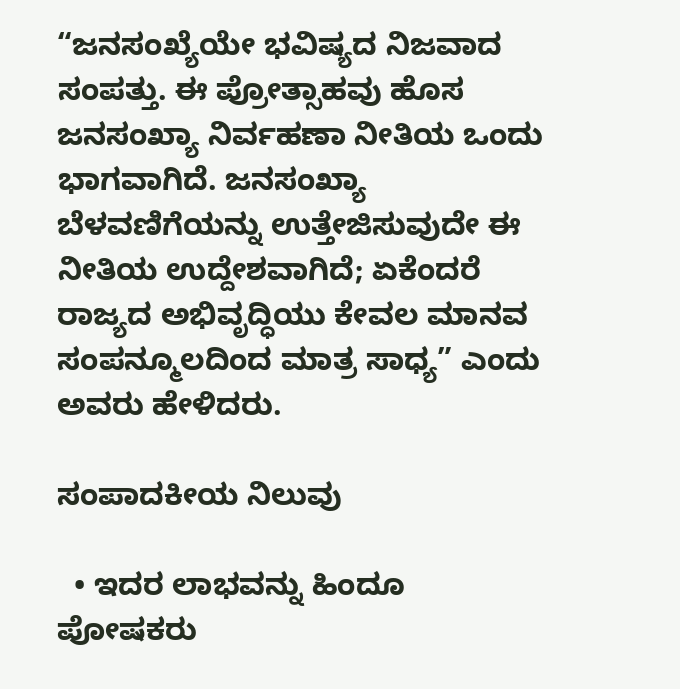“ಜನಸಂಖ್ಯೆಯೇ ಭವಿಷ್ಯದ ನಿಜವಾದ ಸಂಪತ್ತು. ಈ ಪ್ರೋತ್ಸಾಹವು ಹೊಸ ಜನಸಂಖ್ಯಾ ನಿರ್ವಹಣಾ ನೀತಿಯ ಒಂದು ಭಾಗವಾಗಿದೆ. ಜನಸಂಖ್ಯಾ ಬೆಳವಣಿಗೆಯನ್ನು ಉತ್ತೇಜಿಸುವುದೇ ಈ ನೀತಿಯ ಉದ್ದೇಶವಾಗಿದೆ; ಏಕೆಂದರೆ ರಾಜ್ಯದ ಅಭಿವೃದ್ಧಿಯು ಕೇವಲ ಮಾನವ ಸಂಪನ್ಮೂಲದಿಂದ ಮಾತ್ರ ಸಾಧ್ಯ” ಎಂದು ಅವರು ಹೇಳಿದರು.

ಸಂಪಾದಕೀಯ ನಿಲುವು

  • ಇದರ ಲಾಭವನ್ನು ಹಿಂದೂ ಪೋಷಕರು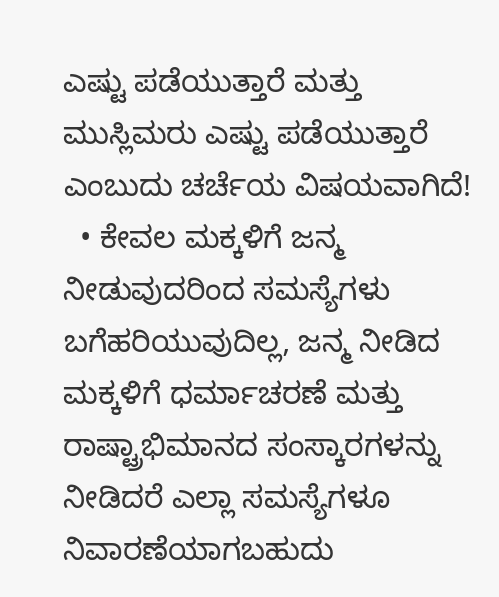ಎಷ್ಟು ಪಡೆಯುತ್ತಾರೆ ಮತ್ತು ಮುಸ್ಲಿಮರು ಎಷ್ಟು ಪಡೆಯುತ್ತಾರೆ ಎಂಬುದು ಚರ್ಚೆಯ ವಿಷಯವಾಗಿದೆ!
  • ಕೇವಲ ಮಕ್ಕಳಿಗೆ ಜನ್ಮ ನೀಡುವುದರಿಂದ ಸಮಸ್ಯೆಗಳು ಬಗೆಹರಿಯುವುದಿಲ್ಲ, ಜನ್ಮ ನೀಡಿದ ಮಕ್ಕಳಿಗೆ ಧರ್ಮಾಚರಣೆ ಮತ್ತು ರಾಷ್ಟ್ರಾಭಿಮಾನದ ಸಂಸ್ಕಾರಗಳನ್ನು ನೀಡಿದರೆ ಎಲ್ಲಾ ಸಮಸ್ಯೆಗಳೂ ನಿವಾರಣೆಯಾಗಬಹುದು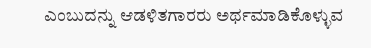ಎಂಬುದನ್ನು ಆಡಳಿತಗಾರರು ಅರ್ಥಮಾಡಿಕೊಳ್ಳುವ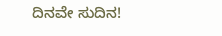ದಿನವೇ ಸುದಿನ!